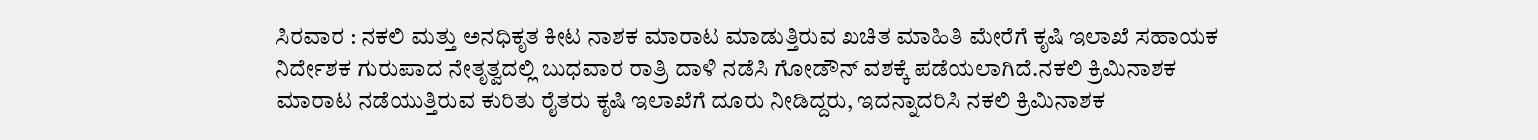ಸಿರವಾರ : ನಕಲಿ ಮತ್ತು ಅನಧಿಕೃತ ಕೀಟ ನಾಶಕ ಮಾರಾಟ ಮಾಡುತ್ತಿರುವ ಖಚಿತ ಮಾಹಿತಿ ಮೇರೆಗೆ ಕೃಷಿ ಇಲಾಖೆ ಸಹಾಯಕ ನಿರ್ದೇಶಕ ಗುರುಪಾದ ನೇತೃತ್ವದಲ್ಲಿ ಬುಧವಾರ ರಾತ್ರಿ ದಾಳಿ ನಡೆಸಿ ಗೋಡೌನ್ ವಶಕ್ಕೆ ಪಡೆಯಲಾಗಿದೆ.ನಕಲಿ ಕ್ರಿಮಿನಾಶಕ ಮಾರಾಟ ನಡೆಯುತ್ತಿರುವ ಕುರಿತು ರೈತರು ಕೃಷಿ ಇಲಾಖೆಗೆ ದೂರು ನೀಡಿದ್ದರು, ಇದನ್ನಾದರಿಸಿ ನಕಲಿ ಕ್ರಿಮಿನಾಶಕ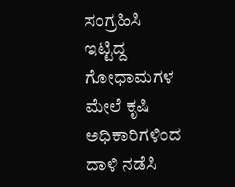ಸಂಗ್ರಹಿಸಿ ಇಟ್ಟಿದ್ದ ಗೋಧಾಮಗಳ ಮೇಲೆ ಕೃಷಿ ಅಧಿಕಾರಿಗಳಿಂದ ದಾಳಿ ನಡೆಸಿ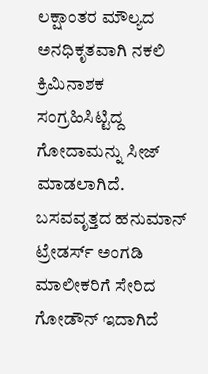ಲಕ್ಷಾಂತರ ಮೌಲ್ಯದ ಅನಧಿಕೃತವಾಗಿ ನಕಲಿ ಕ್ರಿಮಿನಾಶಕ ಸಂಗ್ರಹಿಸಿಟ್ಟಿದ್ದ ಗೋದಾಮನ್ನು ಸೀಜ್ ಮಾಡಲಾಗಿದೆ. ಬಸವವೃತ್ತದ ಹನುಮಾನ್ ಟ್ರೇಡರ್ಸ್ ಅಂಗಡಿ ಮಾಲೀಕರಿಗೆ ಸೇರಿದ ಗೋಡೌನ್ ಇದಾಗಿದೆ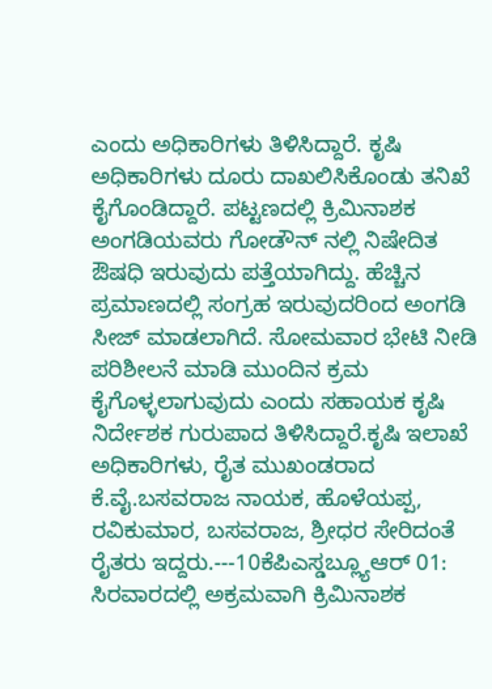ಎಂದು ಅಧಿಕಾರಿಗಳು ತಿಳಿಸಿದ್ದಾರೆ. ಕೃಷಿ ಅಧಿಕಾರಿಗಳು ದೂರು ದಾಖಲಿಸಿಕೊಂಡು ತನಿಖೆ ಕೈಗೊಂಡಿದ್ದಾರೆ. ಪಟ್ಟಣದಲ್ಲಿ ಕ್ರಿಮಿನಾಶಕ ಅಂಗಡಿಯವರು ಗೋಡೌನ್ ನಲ್ಲಿ ನಿಷೇದಿತ ಔಷಧಿ ಇರುವುದು ಪತ್ತೆಯಾಗಿದ್ದು. ಹೆಚ್ಚಿನ ಪ್ರಮಾಣದಲ್ಲಿ ಸಂಗ್ರಹ ಇರುವುದರಿಂದ ಅಂಗಡಿ ಸೀಜ್ ಮಾಡಲಾಗಿದೆ. ಸೋಮವಾರ ಭೇಟಿ ನೀಡಿ ಪರಿಶೀಲನೆ ಮಾಡಿ ಮುಂದಿನ ಕ್ರಮ ಕೈಗೊಳ್ಳಲಾಗುವುದು ಎಂದು ಸಹಾಯಕ ಕೃಷಿ ನಿರ್ದೇಶಕ ಗುರುಪಾದ ತಿಳಿಸಿದ್ದಾರೆ.ಕೃಷಿ ಇಲಾಖೆ ಅಧಿಕಾರಿಗಳು, ರೈತ ಮುಖಂಡರಾದ ಕೆ.ವೈ.ಬಸವರಾಜ ನಾಯಕ, ಹೊಳೆಯಪ್ಪ, ರವಿಕುಮಾರ, ಬಸವರಾಜ, ಶ್ರೀಧರ ಸೇರಿದಂತೆ ರೈತರು ಇದ್ದರು.---10ಕೆಪಿಎಸ್ಡಬ್ಲ್ಯೂಆರ್ 01:
ಸಿರವಾರದಲ್ಲಿ ಅಕ್ರಮವಾಗಿ ಕ್ರಿಮಿನಾಶಕ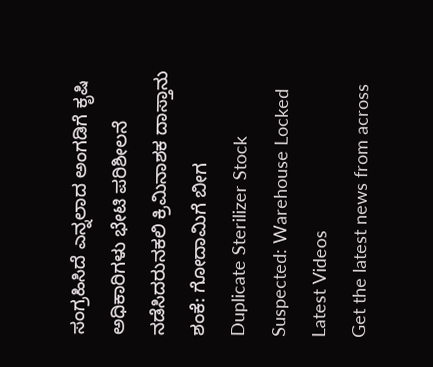ಸಂಗ್ರಹಿಸಿದೆ ಎನ್ನಲಾದ ಅಂಗಡಿಗೆ ಕೃಷಿ ಅಧಿಕಾರಿಗಳು ಭೇಟಿ ಪರಿಶೀಲನೆ ನಡೆಸಿದರುನಕಲಿ ಕ್ರಿಮಿನಾಶಕ ದಾಸ್ತಾನು ಶಂಕೆ: ಗೋದಾಮಿಗೆ ಬೀಗ
Duplicate Sterilizer Stock Suspected: Warehouse Locked
Latest Videos
Get the latest news from across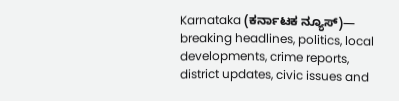Karnataka (ಕರ್ನಾಟಕ ನ್ಯೂಸ್)— breaking headlines, politics, local developments, crime reports, district updates, civic issues and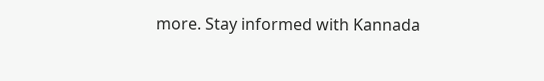more. Stay informed with Kannada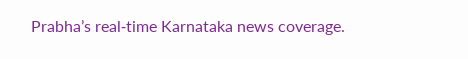Prabha’s real‑time Karnataka news coverage.